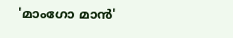'മാംഗോ മാന്‍'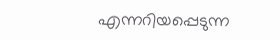എന്നറിയപ്പെടുന്ന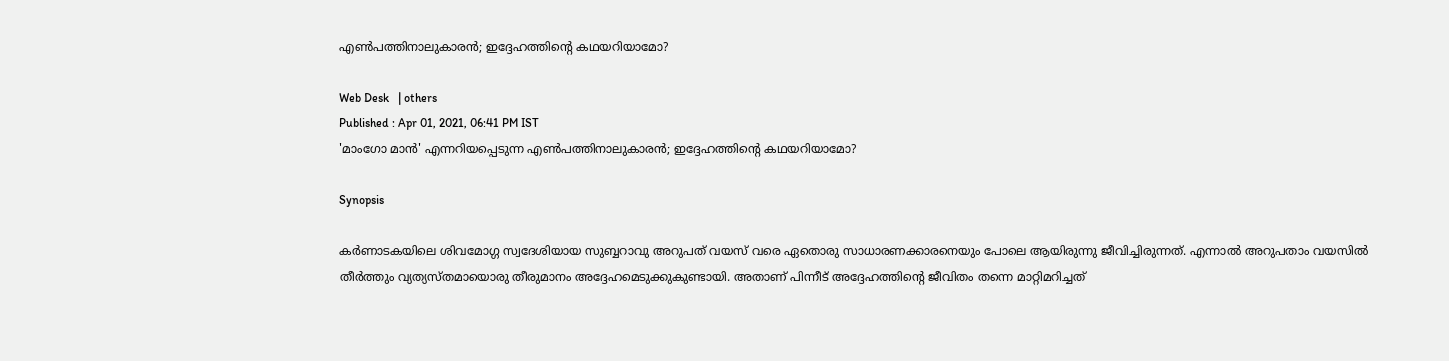എണ്‍പത്തിനാലുകാരന്‍; ഇദ്ദേഹത്തിന്റെ കഥയറിയാമോ?

Web Desk   | others
Published : Apr 01, 2021, 06:41 PM IST
'മാംഗോ മാന്‍' എന്നറിയപ്പെടുന്ന എണ്‍പത്തിനാലുകാരന്‍; ഇദ്ദേഹത്തിന്റെ കഥയറിയാമോ?

Synopsis

കര്‍ണാടകയിലെ ശിവമോഗ്ഗ സ്വദേശിയായ സുബ്ബറാവു അറുപത് വയസ് വരെ ഏതൊരു സാധാരണക്കാരനെയും പോലെ ആയിരുന്നു ജീവിച്ചിരുന്നത്. എന്നാല്‍ അറുപതാം വയസില്‍ തീര്‍ത്തും വ്യത്യസ്തമായൊരു തീരുമാനം അദ്ദേഹമെടുക്കുകുണ്ടായി. അതാണ് പിന്നീട് അദ്ദേഹത്തിന്റെ ജീവിതം തന്നെ മാറ്റിമറിച്ചത്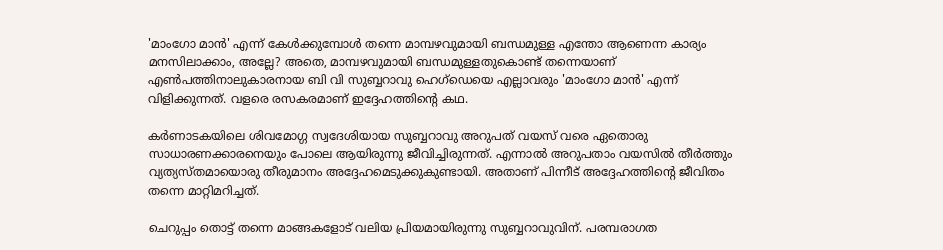'മാംഗോ മാന്‍' എന്ന് കേള്‍ക്കുമ്പോള്‍ തന്നെ മാമ്പഴവുമായി ബന്ധമുള്ള എന്തോ ആണെന്ന കാര്യം മനസിലാക്കാം, അല്ലേ? അതെ, മാമ്പഴവുമായി ബന്ധമുള്ളതുകൊണ്ട് തന്നെയാണ് എണ്‍പത്തിനാലുകാരനായ ബി വി സുബ്ബറാവു ഹെഗ്‌ഡെയെ എല്ലാവരും 'മാംഗോ മാന്‍' എന്ന് വിളിക്കുന്നത്. വളരെ രസകരമാണ് ഇദ്ദേഹത്തിന്റെ കഥ.

കര്‍ണാടകയിലെ ശിവമോഗ്ഗ സ്വദേശിയായ സുബ്ബറാവു അറുപത് വയസ് വരെ ഏതൊരു സാധാരണക്കാരനെയും പോലെ ആയിരുന്നു ജീവിച്ചിരുന്നത്. എന്നാല്‍ അറുപതാം വയസില്‍ തീര്‍ത്തും വ്യത്യസ്തമായൊരു തീരുമാനം അദ്ദേഹമെടുക്കുകുണ്ടായി. അതാണ് പിന്നീട് അദ്ദേഹത്തിന്റെ ജീവിതം തന്നെ മാറ്റിമറിച്ചത്.

ചെറുപ്പം തൊട്ട് തന്നെ മാങ്ങകളോട് വലിയ പ്രിയമായിരുന്നു സുബ്ബറാവുവിന്. പരമ്പരാഗത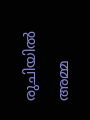രുചിയില്‍ അമ്മ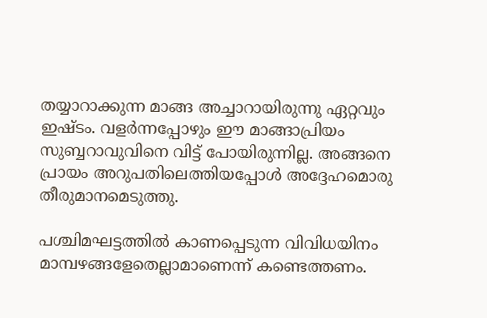തയ്യാറാക്കുന്ന മാങ്ങ അച്ചാറായിരുന്നു ഏറ്റവും ഇഷ്ടം. വളര്‍ന്നപ്പോഴും ഈ മാങ്ങാപ്രിയം സുബ്ബറാവുവിനെ വിട്ട് പോയിരുന്നില്ല. അങ്ങനെ പ്രായം അറുപതിലെത്തിയപ്പോള്‍ അദ്ദേഹമൊരു തീരുമാനമെടുത്തു.

പശ്ചിമഘട്ടത്തില്‍ കാണപ്പെടുന്ന വിവിധയിനം മാമ്പഴങ്ങളേതെല്ലാമാണെന്ന് കണ്ടെത്തണം.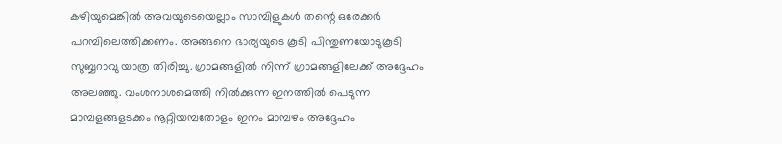കഴിയുമെങ്കില്‍ അവയുടെയെല്ലാം സാമ്പിളുകള്‍ തന്റെ ഒരേക്കര്‍ പറമ്പിലെത്തിക്കണം. അങ്ങനെ ഭാര്യയുടെ കൂടി പിന്തുണയോടുകൂടി സുബ്ബറാവു യാത്ര തിരിച്ചു. ഗ്രാമങ്ങളില്‍ നിന്ന് ഗ്രാമങ്ങളിലേക്ക് അദ്ദേഹം അലഞ്ഞു. വംശനാശമെത്തി നില്‍ക്കുന്ന ഇനത്തില്‍ പെടുന്ന മാമ്പളങ്ങളടക്കം നൂറ്റിയമ്പതോളം ഇനം മാമ്പഴം അദ്ദേഹം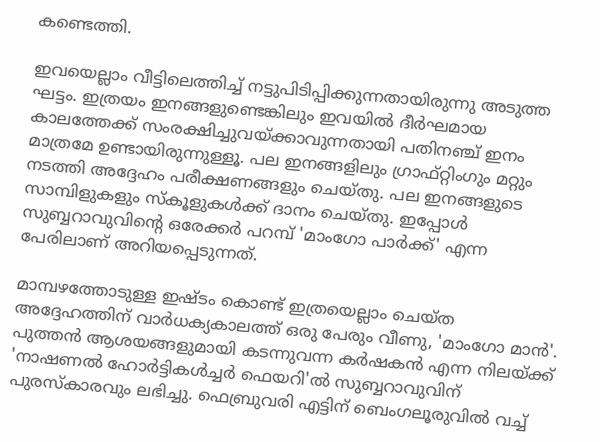കണ്ടെത്തി.

ഇവയെല്ലാം വീട്ടിലെത്തിച്ച് നട്ടുപിടിപ്പിക്കുന്നതായിരുന്നു അടുത്ത ഘട്ടം. ഇത്രയം ഇനങ്ങളുണ്ടെങ്കിലും ഇവയില്‍ ദീര്‍ഘമായ കാലത്തേക്ക് സംരക്ഷിച്ചുവയ്ക്കാവുന്നതായി പതിനഞ്ച് ഇനം മാത്രമേ ഉണ്ടായിരുന്നുള്ളൂ. പല ഇനങ്ങളിലും ഗ്രാഫ്റ്റിംഗും മറ്റും നടത്തി അദ്ദേഹം പരീക്ഷണങ്ങളും ചെയ്തു. പല ഇനങ്ങളുടെ സാമ്പിളുകളും സ്‌കൂളുകള്‍ക്ക് ദാനം ചെയ്തു. ഇപ്പോള്‍ സുബ്ബറാവുവിന്റെ ഒരേക്കര്‍ പറമ്പ് 'മാംഗോ പാര്‍ക്ക്' എന്ന പേരിലാണ് അറിയപ്പെടുന്നത്.

മാമ്പഴത്തോടുള്ള ഇഷ്ടം കൊണ്ട് ഇത്രയെല്ലാം ചെയ്ത അദ്ദേഹത്തിന് വാര്‍ധക്യകാലത്ത് ഒരു പേരും വീണു, 'മാംഗോ മാന്‍'. പുത്തന്‍ ആശയങ്ങളുമായി കടന്നുവന്ന കര്‍ഷകന്‍ എന്ന നിലയ്ക്ക് 'നാഷണല്‍ ഹോര്‍ട്ടികള്‍ച്ചര്‍ ഫെയറി'ല്‍ സുബ്ബറാവുവിന് പുരസ്‌കാരവും ലഭിച്ചു. ഫെബ്രുവരി എട്ടിന് ബെംഗലൂരുവില്‍ വച്ച്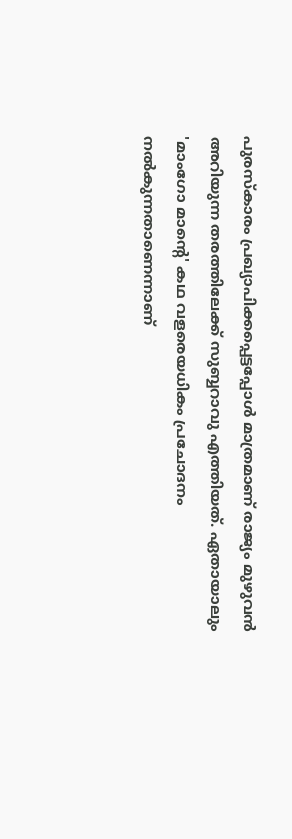പുരസ്‌കാരം പ്രഖ്യാപിക്കപ്പെട്ടപ്പോള്‍ മാത്രമാണ് രാജ്യം മുഴുവന്‍ അറിയുന്ന തരത്തിലേക്ക് സുബ്ബറാവു എത്തിയത്. ഏതായാലും 'മാംഗോ മാന്റെ' കഥ വളരെയധികം പ്രചോദനം നല്‍കുന്നതാണെന്നാണ്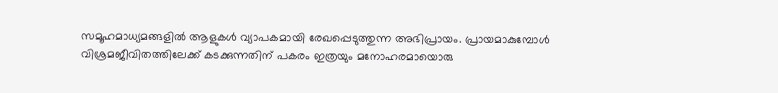സമൂഹമാധ്യമങ്ങളില്‍ ആളുകള്‍ വ്യാപകമായി രേഖപ്പെടുത്തുന്ന അഭിപ്രായം. പ്രായമാകുമ്പോള്‍ വിശ്രമജീവിതത്തിലേക്ക് കടക്കുന്നതിന് പകരം ഇത്രയും മനോഹരമായൊരു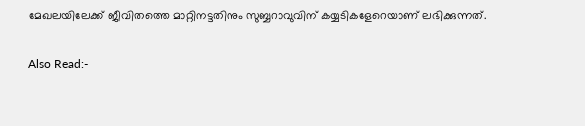മേഖലയിലേക്ക് ജീവിതത്തെ മാറ്റിനട്ടതിനും സുബ്ബറാവുവിന് കയ്യടികളേറെയാണ് ലഭിക്കുന്നത്.

Also Read:-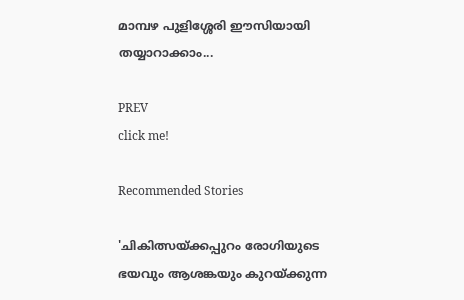മാമ്പഴ പുളിശ്ശേരി ഈസിയായി തയ്യാറാക്കാം...

PREV
click me!

Recommended Stories

'ചികിത്സയ്ക്കപ്പുറം രോഗിയുടെ ഭയവും ആശങ്കയും കുറയ്ക്കുന്ന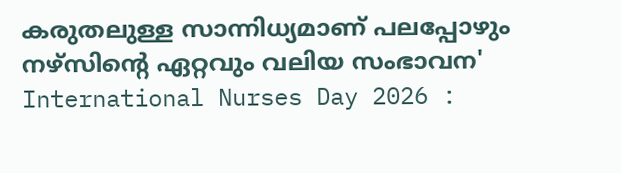കരുതലുള്ള സാന്നിധ്യമാണ് പലപ്പോഴും നഴ്സിന്റെ ഏറ്റവും വലിയ സംഭാവന'
International Nurses Day 2026 :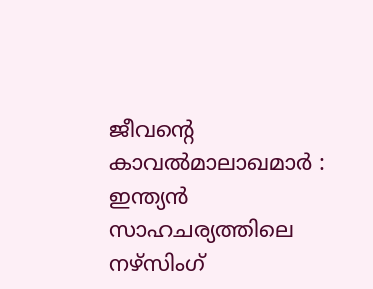ജീവന്റെ കാവൽമാലാഖമാർ : ഇന്ത്യൻ സാഹചര്യത്തിലെ നഴ്സിംഗ്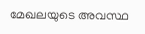മേഖലയുടെ അവസ്ഥ